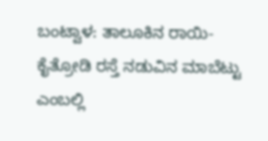ಬಂಟ್ವಾಳ: ತಾಲೂಕಿನ ರಾಯಿ-ಕೈತ್ರೋಡಿ ರಸ್ತೆ ನಡುವಿನ ಮಾಬೆಟ್ಟು ಎಂಬಲ್ಲಿ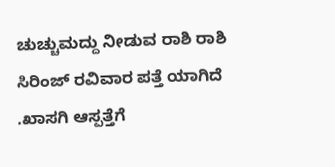ಚುಚ್ಚುಮದ್ದು ನೀಡುವ ರಾಶಿ ರಾಶಿ ಸಿರಿಂಜ್ ರವಿವಾರ ಪತ್ತೆ ಯಾಗಿದೆ .ಖಾಸಗಿ ಆಸ್ಪತ್ತೆಗೆ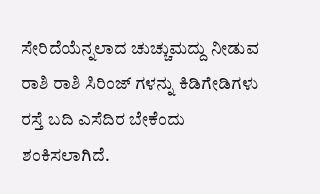ಸೇರಿದೆಯೆನ್ನಲಾದ ಚುಚ್ಚುಮದ್ದು ನೀಡುವ ರಾಶಿ ರಾಶಿ ಸಿರಿಂಜ್ ಗಳನ್ನು ಕಿಡಿಗೇಡಿಗಳು ರಸ್ತೆ ಬದಿ ಎಸೆದಿರ ಬೇಕೆಂದು ಶಂಕಿಸಲಾಗಿದೆ.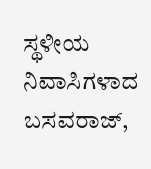ಸ್ಥಳೀಯ ನಿವಾಸಿಗಳಾದ ಬಸವರಾಜ್,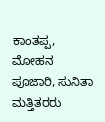ಕಾಂತಪ್ಪ, ಮೋಹನ ಪೂಜಾರಿ, ಸುನಿತಾ ಮತ್ತಿತರರು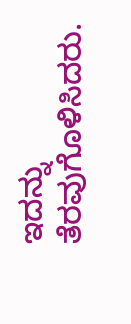ಇದನ್ನು ತೆರವುಗೊಳಿಸಿದರು.